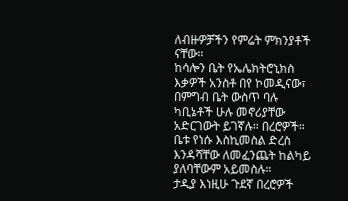ለብዙዎቻችን የምሬት ምክንያቶች ናቸው።
ከሳሎን ቤት የኤሌክትሮኒክስ እቃዎች አንስቶ በየ ኮመዲናው፣ በምግብ ቤት ውስጥ ባሉ ካቢኔቶች ሁሉ መኖሪያቸው አድርገውት ይገኛሉ። በረሮዎች።
ቤቱ የነሱ እስኪመስል ድረስ እንዳሻቸው ለመፈንጨት ከልካይ ያለባቸውም አይመስሉ።
ታዲያ እነዚሁ ጉደኛ በረሮዎች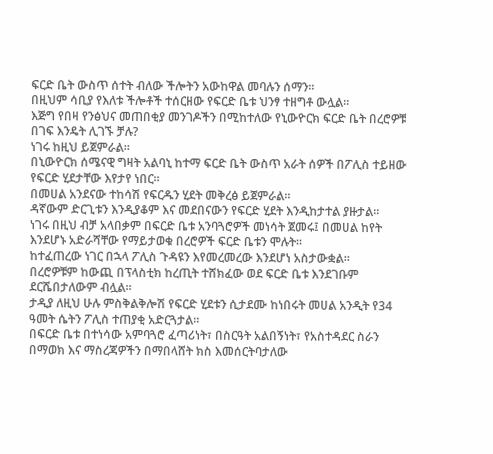ፍርድ ቤት ውስጥ ሰተት ብለው ችሎትን አውከዋል መባሉን ሰማን።
በዚህም ሳቢያ የእለቱ ችሎቶች ተሰርዘው የፍርድ ቤቱ ህንፃ ተዘግቶ ውሏል።
እጅግ የበዛ የንፅህና መጠበቂያ መንገዶችን በሚከተለው የኒውዮርክ ፍርድ ቤት በረሮዎቹ በገፍ እንዴት ሊገኙ ቻሉ?
ነገሩ ከዚህ ይጀምራል።
በኒውዮርክ ሰሜናዊ ግዛት አልባኒ ከተማ ፍርድ ቤት ውስጥ አራት ሰዎች በፖሊስ ተይዘው የፍርድ ሂደታቸው እየታየ ነበር።
በመሀል አንደናው ተከሳሽ የፍርዱን ሂደት መቅረፅ ይጀምራል።
ዳኛውም ድርጊቱን እንዲያቆም እና መደበናውን የፍርድ ሂደት እንዲከታተል ያዙታል።
ነገሩ በዚህ ብቻ አላበቃም በፍርድ ቤቱ አንባጓሮዎች መነሳት ጀመሩ፤ በመሀል ከየት እንደሆኑ አድራሻቸው የማይታወቁ በረሮዎች ፍርድ ቤቱን ሞሉት።
ከተፈጠረው ነገር በኋላ ፖሊስ ጉዳዩን እየመረመረው እንደሆነ አስታውቋል።
በረሮዎቹም ከውጪ በፕላስቲክ ከረጢት ተሸክፈው ወደ ፍርድ ቤቱ እንደገቡም ደርሼበታለውም ብሏል።
ታዲያ ለዚህ ሁሉ ምስቅልቅሎሽ የፍርድ ሂደቱን ሲታደሙ ከነበሩት መሀል አንዲት የ34 ዓመት ሴትን ፖሊስ ተጠያቂ አድርጓታል።
በፍርድ ቤቱ በተነሳው አምባጓሮ ፈጣሪነት፣ በስርዓት አልበኝነት፣ የአስተዳደር ስራን በማወክ እና ማስረጃዎችን በማበላሸት ክስ እመሰርትባታለው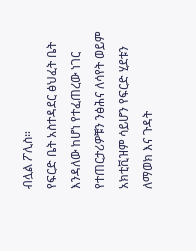ብሏል ፖሊስ።
የፍርድ ቤት አስተዳደር ፅህፈት ቤት እንዳለው ከሆነ የተፈጠረው ነገር የተጠርታሪዎቹን ንፅሕና ለሳየት ወይም አክቲቪዝም ሳይሆን የፍርድ ሂደቱን ለማወክ እና ጉዳት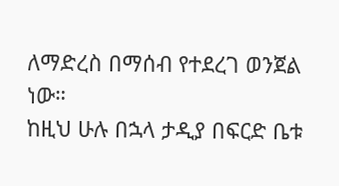ለማድረስ በማሰብ የተደረገ ወንጀል ነው።
ከዚህ ሁሉ በኋላ ታዲያ በፍርድ ቤቱ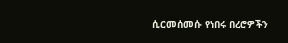ሲርመሰመሱ የነበሩ በረሮዎችን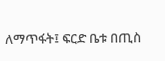ለማጥፋት፤ ፍርድ ቤቱ በጢስ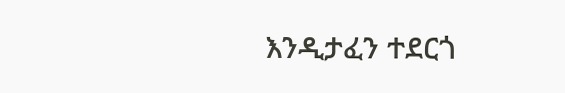እንዲታፈን ተደርጎ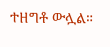ተዘግቶ ውሏል።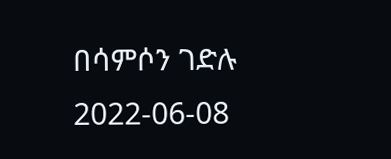በሳምሶን ገድሉ
2022-06-08